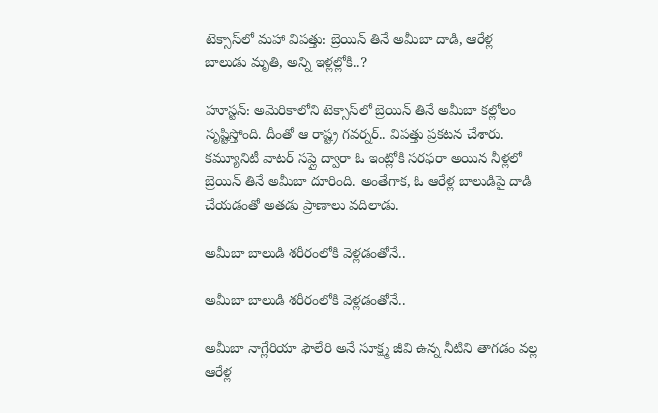టెక్సాస్‌లో మహా విపత్తు: బ్రెయిన్ తినే అమీబా దాడి, ఆరేళ్ల బాలుడు మృతి, అన్ని ఇళ్లల్లోకి..?

హూస్టన్: అమెరికాలోని టెక్సాస్‌లో బ్రెయిన్ తినే అమీబా కల్లోలం సృష్టిస్తోంది. దీంతో ఆ రాష్ట్ర గవర్నర్.. విపత్తు ప్రకటన చేశారు. కమ్యూనిటీ వాటర్ సప్లై ద్వారా ఓ ఇంట్లోకి సరఫరా అయిన నీళ్లలో బ్రెయిన్ తినే అమీబా దూరింది. అంతేగాక, ఓ ఆరేళ్ల బాలుడిపై దాడి చేయడంతో అతడు ప్రాణాలు వదిలాడు.

అమీబా బాలుడి శరీరంలోకి వెళ్లడంతోనే..

అమీబా బాలుడి శరీరంలోకి వెళ్లడంతోనే..

అమీబా నాగ్లేరియా ఫౌలేరి అనే సూక్ష్మ జీవి ఉన్న నీటిని తాగడం వల్ల ఆరేళ్ల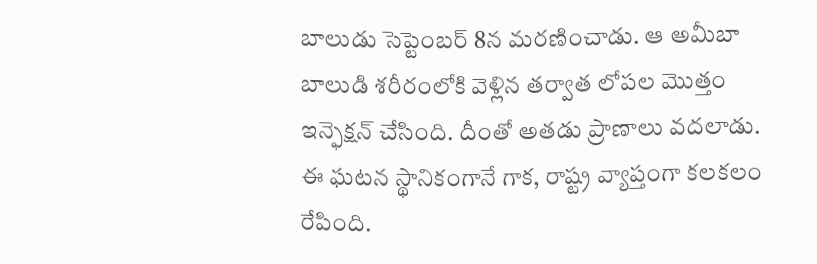బాలుడు సెప్టెంబర్ 8న మరణించాడు. ఆ అమీబా బాలుడి శరీరంలోకి వెళ్లిన తర్వాత లోపల మొత్తం ఇన్ఫెక్షన్ చేసింది. దీంతో అతడు ప్రాణాలు వదలాడు. ఈ ఘటన స్థానికంగానే గాక, రాష్ట్ర వ్యాప్తంగా కలకలం రేపింది.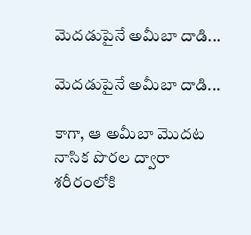మెదడుపైనే అమీబా దాడి...

మెదడుపైనే అమీబా దాడి...

కాగా, ఆ అమీబా మొదట నాసిక పొరల ద్వారా శరీరంలోకి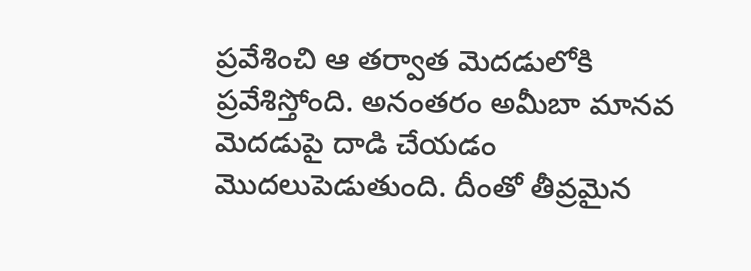ప్రవేశించి ఆ తర్వాత మెదడులోకి ప్రవేశిస్తోంది. అనంతరం అమీబా మానవ మెదడుపై దాడి చేయడం మొదలుపెడుతుంది. దీంతో తీవ్రమైన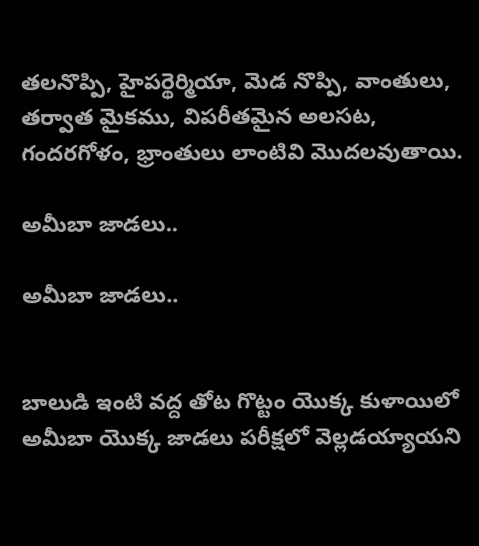తలనొప్పి, హైపర్థెర్మియా, మెడ నొప్పి, వాంతులు, తర్వాత మైకము, విపరీతమైన అలసట, గందరగోళం, భ్రాంతులు లాంటివి మొదలవుతాయి.

అమీబా జాడలు..

అమీబా జాడలు..


బాలుడి ఇంటి వద్ద తోట గొట్టం యొక్క కుళాయిలో అమీబా యొక్క జాడలు పరీక్షలో వెల్లడయ్యాయని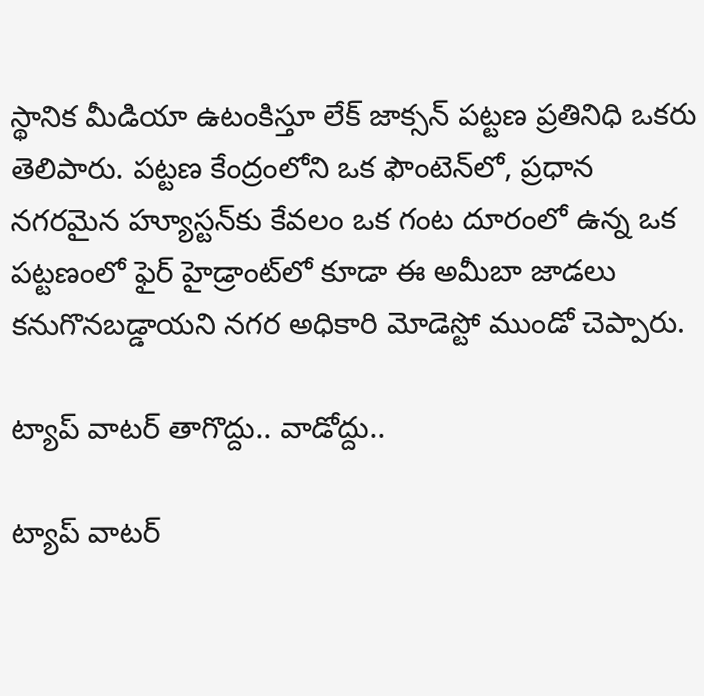స్థానిక మీడియా ఉటంకిస్తూ లేక్ జాక్సన్ పట్టణ ప్రతినిధి ఒకరు తెలిపారు. పట్టణ కేంద్రంలోని ఒక ఫౌంటెన్‌లో, ప్రధాన నగరమైన హ్యూస్టన్‌కు కేవలం ఒక గంట దూరంలో ఉన్న ఒక పట్టణంలో ఫైర్ హైడ్రాంట్‌లో కూడా ఈ అమీబా జాడలు కనుగొనబడ్డాయని నగర అధికారి మోడెస్టో ముండో చెప్పారు.

ట్యాప్ వాటర్ తాగొద్దు.. వాడోద్దు..

ట్యాప్ వాటర్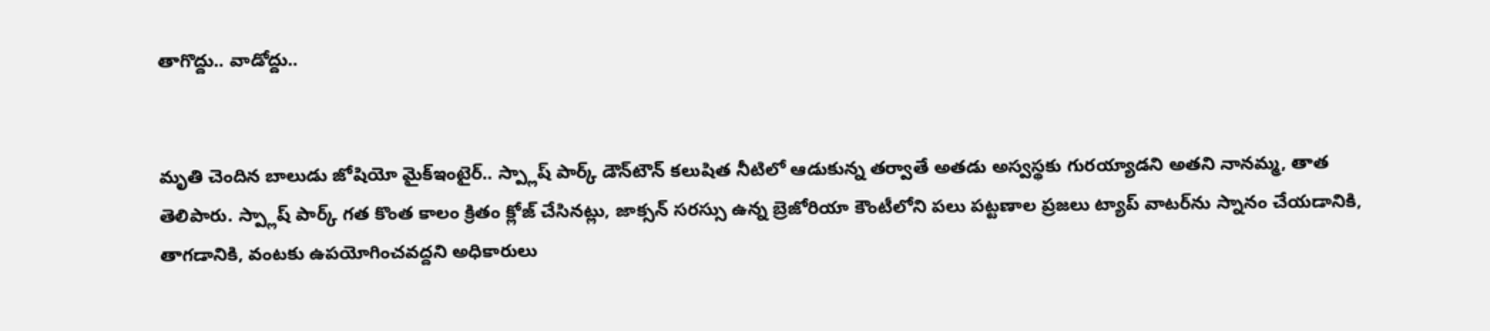తాగొద్దు.. వాడోద్దు..


మృతి చెందిన బాలుడు జోషియో మైక్‌ఇంటైర్.. స్ప్లాష్ పార్క్ డౌన్‌టౌన్ కలుషిత నీటిలో ఆడుకున్న తర్వాతే అతడు అస్వస్థకు గురయ్యాడని అతని నానమ్మ, తాత తెలిపారు. స్ప్లాష్ పార్క్ గత కొంత కాలం క్రితం క్లోజ్ చేసినట్లు, జాక్సన్ సరస్సు ఉన్న బ్రెజోరియా కౌంటీలోని పలు పట్టణాల ప్రజలు ట్యాప్ వాటర్‌ను స్నానం చేయడానికి, తాగడానికి, వంటకు ఉపయోగించవద్దని అధికారులు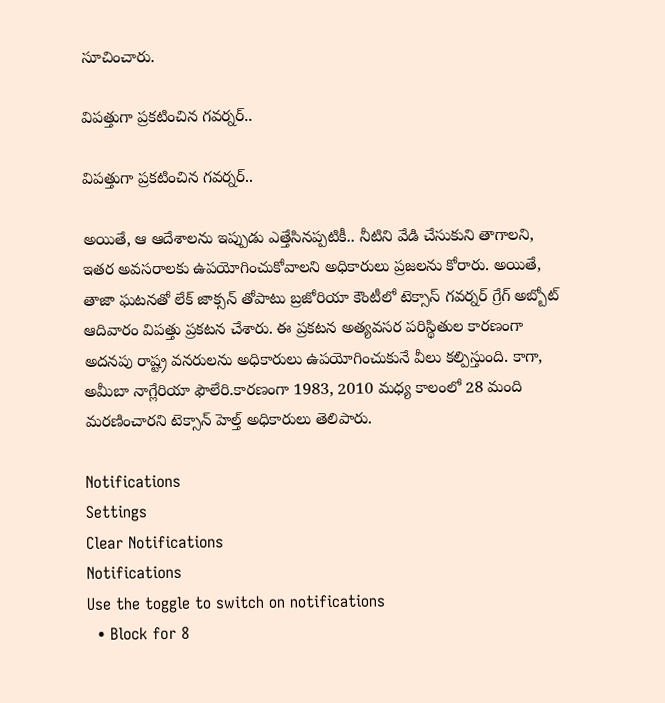సూచించారు.

విపత్తుగా ప్రకటించిన గవర్నర్..

విపత్తుగా ప్రకటించిన గవర్నర్..

అయితే, ఆ ఆదేశాలను ఇప్పుడు ఎత్తేసినప్పటికీ.. నీటిని వేడి చేసుకుని తాగాలని, ఇతర అవసరాలకు ఉపయోగించుకోవాలని అధికారులు ప్రజలను కోరారు. అయితే, తాజా ఘటనతో లేక్ జాక్సన్ తోపాటు బ్రజోరియా కౌంటీలో టెక్సాస్ గవర్నర్ గ్రేగ్ అబ్బోట్ ఆదివారం విపత్తు ప్రకటన చేశారు. ఈ ప్రకటన అత్యవసర పరిస్థితుల కారణంగా అదనపు రాష్ట్ర వనరులను అధికారులు ఉపయోగించుకునే వీలు కల్పిస్తుంది. కాగా, అమీబా నాగ్లేరియా ఫౌలేరి.కారణంగా 1983, 2010 మధ్య కాలంలో 28 మంది మరణించారని టెక్సాన్ హెల్త్ అధికారులు తెలిపారు.

Notifications
Settings
Clear Notifications
Notifications
Use the toggle to switch on notifications
  • Block for 8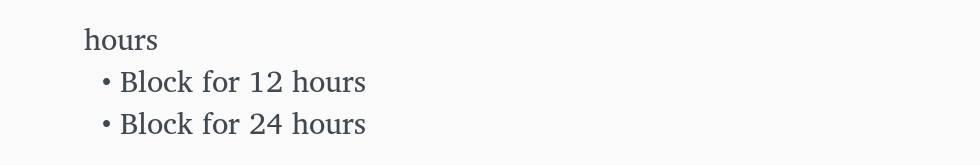hours
  • Block for 12 hours
  • Block for 24 hours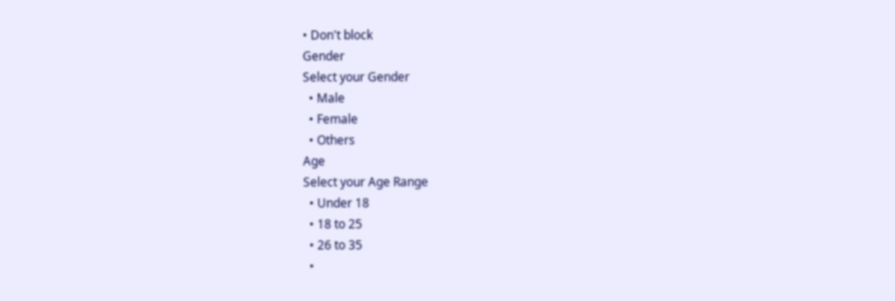• Don't block
Gender
Select your Gender
  • Male
  • Female
  • Others
Age
Select your Age Range
  • Under 18
  • 18 to 25
  • 26 to 35
  •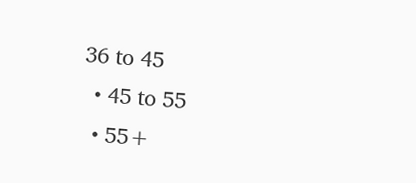36 to 45
  • 45 to 55
  • 55+